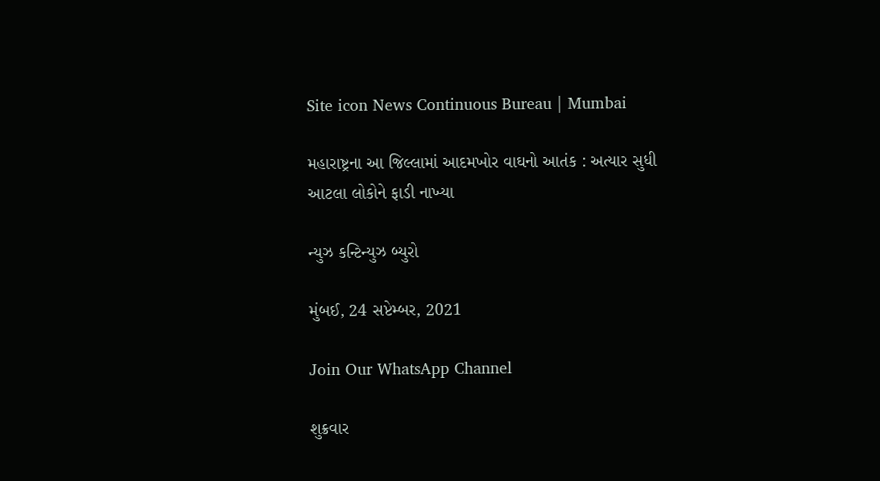Site icon News Continuous Bureau | Mumbai

મહારાષ્ટ્રના આ જિલ્લામાં આદમખોર વાઘનો આતંક : અત્યાર સુધી આટલા લોકોને ફાડી નાખ્યા

ન્યુઝ કન્ટિન્યુઝ બ્યુરો

મુંબઈ, 24 સપ્ટેમ્બર, 2021

Join Our WhatsApp Channel

શુક્રવાર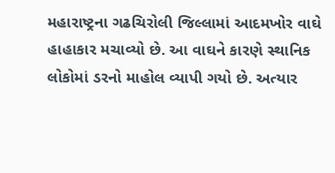મહારાષ્ટ્રના ગઢચિરોલી જિલ્લામાં આદમખોર વાઘે હાહાકાર મચાવ્યો છે. આ વાઘને કારણે સ્થાનિક લોકોમાં ડરનો માહોલ વ્યાપી ગયો છે. અત્યાર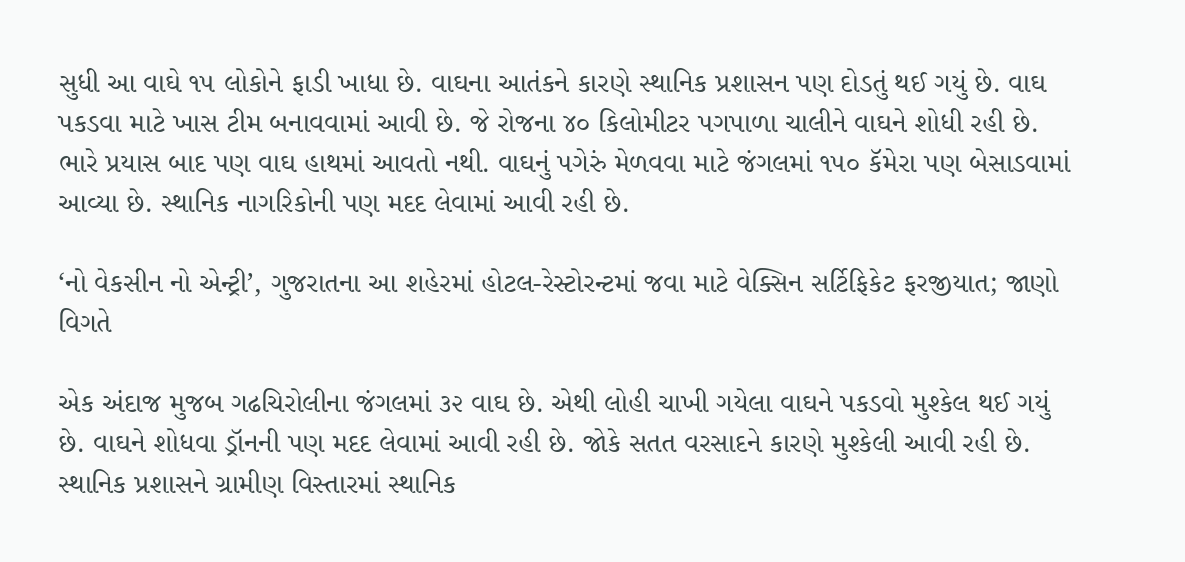સુધી આ વાઘે ૧૫ લોકોને ફાડી ખાધા છે. વાઘના આતંકને કારણે સ્થાનિક પ્રશાસન પણ દોડતું થઈ ગયું છે. વાઘ પકડવા માટે ખાસ ટીમ બનાવવામાં આવી છે. જે રોજના ૪૦ કિલોમીટર પગપાળા ચાલીને વાઘને શોધી રહી છે. ભારે પ્રયાસ બાદ પણ વાઘ હાથમાં આવતો નથી. વાઘનું પગેરું મેળવવા માટે જંગલમાં ૧૫૦ કૅમેરા પણ બેસાડવામાં આવ્યા છે. સ્થાનિક નાગરિકોની પણ મદદ લેવામાં આવી રહી છે.

‘નો વેકસીન નો એન્ટ્રી’, ગુજરાતના આ શહેરમાં હોટલ-રેસ્ટોરન્ટમાં જવા માટે વેક્સિન સર્ટિફિકેટ ફરજીયાત; જાણો વિગતે

એક અંદાજ મુજબ ગઢચિરોલીના જંગલમાં ૩૨ વાઘ છે. એથી લોહી ચાખી ગયેલા વાઘને પકડવો મુશ્કેલ થઈ ગયું છે. વાઘને શોધવા ડ્રૉનની પણ મદદ લેવામાં આવી રહી છે. જોકે સતત વરસાદને કારણે મુશ્કેલી આવી રહી છે. સ્થાનિક પ્રશાસને ગ્રામીણ વિસ્તારમાં સ્થાનિક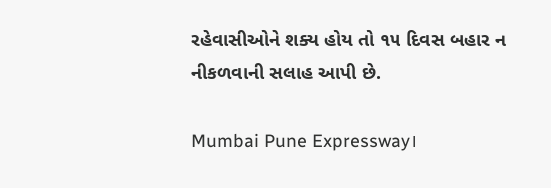રહેવાસીઓને શક્ય હોય તો ૧૫ દિવસ બહાર ન નીકળવાની સલાહ આપી છે.

Mumbai Pune Expressway।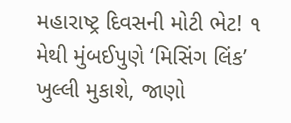મહારાષ્ટ્ર દિવસની મોટી ભેટ! ૧ મેથી મુંબઈપુણે ‘મિસિંગ લિંક’ ખુલ્લી મુકાશે, જાણો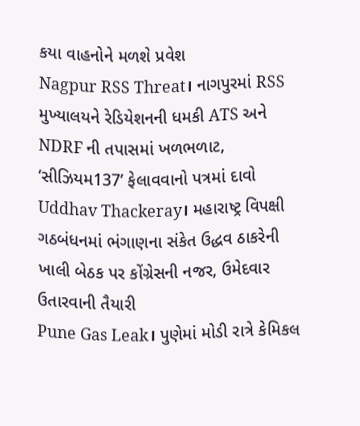કયા વાહનોને મળશે પ્રવેશ
Nagpur RSS Threat। નાગપુરમાં RSS મુખ્યાલયને રેડિયેશનની ધમકી ATS અને NDRF ની તપાસમાં ખળભળાટ, ‘સીઝિયમ137’ ફેલાવવાનો પત્રમાં દાવો
Uddhav Thackeray। મહારાષ્ટ્ર વિપક્ષી ગઠબંધનમાં ભંગાણના સંકેત ઉદ્ધવ ઠાકરેની ખાલી બેઠક પર કોંગ્રેસની નજર, ઉમેદવાર ઉતારવાની તૈયારી
Pune Gas Leak। પુણેમાં મોડી રાત્રે કેમિકલ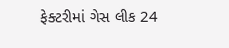ફેક્ટરીમાં ગેસ લીક 24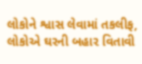લોકોને શ્વાસ લેવામાં તકલીફ, લોકોએ ઘરની બહાર વિતાવી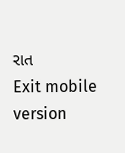રાત
Exit mobile version